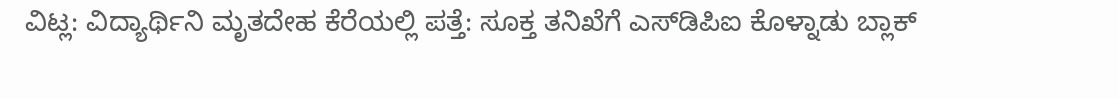ವಿಟ್ಲ: ವಿದ್ಯಾರ್ಥಿನಿ ಮೃತದೇಹ ಕೆರೆಯಲ್ಲಿ ಪತ್ತೆ: ಸೂಕ್ತ ತನಿಖೆಗೆ ಎಸ್‌ಡಿಪಿಐ ಕೊಳ್ನಾಡು ಬ್ಲಾಕ್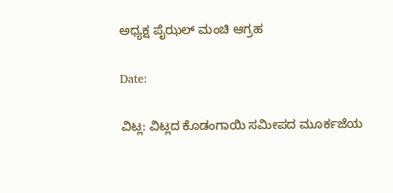ಅಧ್ಯಕ್ಷ ಪೈಝಲ್ ಮಂಚಿ ಆಗ್ರಹ

Date:

ವಿಟ್ಲ: ವಿಟ್ಲದ ಕೊಡಂಗಾಯಿ ಸಮೀಪದ ಮೂರ್ಕಜೆಯ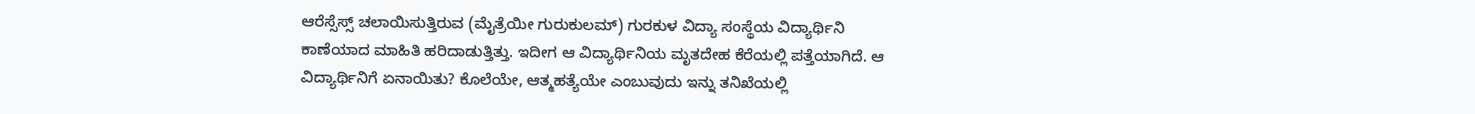ಆರೆಸ್ಸೆಸ್ಸ್ ಚಲಾಯಿಸುತ್ತಿರುವ (ಮೈತ್ರೆಯೀ ಗುರುಕುಲಮ್) ಗುರಕುಳ ವಿದ್ಯಾ ಸಂಸ್ಥೆಯ ವಿದ್ಯಾರ್ಥಿನಿ ಕಾಣೆಯಾದ ಮಾಹಿತಿ ಹರಿದಾಡುತ್ತಿತ್ತು. ಇದೀಗ ಆ ವಿದ್ಯಾರ್ಥಿನಿಯ ಮೃತದೇಹ ಕೆರೆಯಲ್ಲಿ ಪತ್ತೆಯಾಗಿದೆ. ಆ ವಿದ್ಯಾರ್ಥಿನಿಗೆ ಏನಾಯಿತು? ಕೊಲೆಯೇ, ಆತ್ಮಹತ್ಯೆಯೇ ಎಂಬುವುದು ಇನ್ನು ತನಿಖೆಯಲ್ಲಿ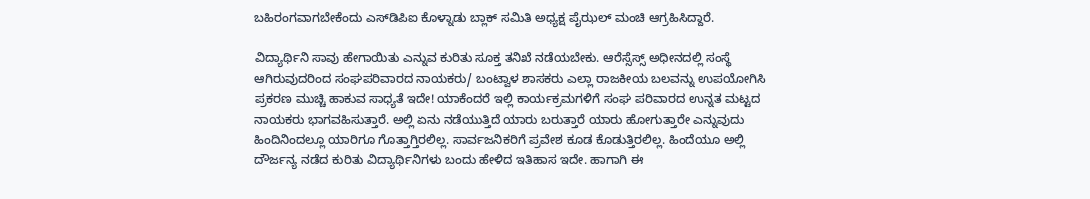ಬಹಿರಂಗವಾಗಬೇಕೆಂದು ಎಸ್‌ಡಿಪಿಐ ಕೊಳ್ನಾಡು ಬ್ಲಾಕ್ ಸಮಿತಿ ಅಧ್ಯಕ್ಷ ಪೈಝಲ್ ಮಂಚಿ ಆಗ್ರಹಿಸಿದ್ದಾರೆ.

ವಿದ್ಯಾರ್ಥಿನಿ ಸಾವು ಹೇಗಾಯಿತು ಎನ್ನುವ ಕುರಿತು ಸೂಕ್ತ ತನಿಖೆ ನಡೆಯಬೇಕು. ಆರೆಸ್ಸೆಸ್ಸ್ ಅಧೀನದಲ್ಲಿ ಸಂಸ್ಥೆ ಆಗಿರುವುದರಿಂದ ಸಂಘಪರಿವಾರದ ನಾಯಕರು/ ಬಂಟ್ವಾಳ ಶಾಸಕರು ಎಲ್ಲಾ ರಾಜಕೀಯ ಬಲವನ್ನು ಉಪಯೋಗಿಸಿ ಪ್ರಕರಣ ಮುಚ್ಚಿ ಹಾಕುವ ಸಾಧ್ಯತೆ ಇದೇ! ಯಾಕೆಂದರೆ ಇಲ್ಲಿ ಕಾರ್ಯಕ್ರಮಗಳಿಗೆ ಸಂಘ ಪರಿವಾರದ ಉನ್ನತ ಮಟ್ಟದ ನಾಯಕರು ಭಾಗವಹಿಸುತ್ತಾರೆ. ಅಲ್ಲಿ ಏನು ನಡೆಯುತ್ತಿದೆ ಯಾರು ಬರುತ್ತಾರೆ ಯಾರು ಹೋಗುತ್ತಾರೇ ಎನ್ನುವುದು ಹಿಂದಿನಿಂದಲ್ಲೂ ಯಾರಿಗೂ ಗೊತ್ತಾಗ್ತಿರಲಿಲ್ಲ. ಸಾರ್ವಜನಿಕರಿಗೆ ಪ್ರವೇಶ ಕೂಡ ಕೊಡುತ್ತಿರಲಿಲ್ಲ. ಹಿಂದೆಯೂ ಅಲ್ಲಿ ದೌರ್ಜನ್ಯ ನಡೆದ ಕುರಿತು ವಿದ್ಯಾರ್ಥಿನಿಗಳು ಬಂದು ಹೇಳಿದ ಇತಿಹಾಸ ಇದೇ. ಹಾಗಾಗಿ ಈ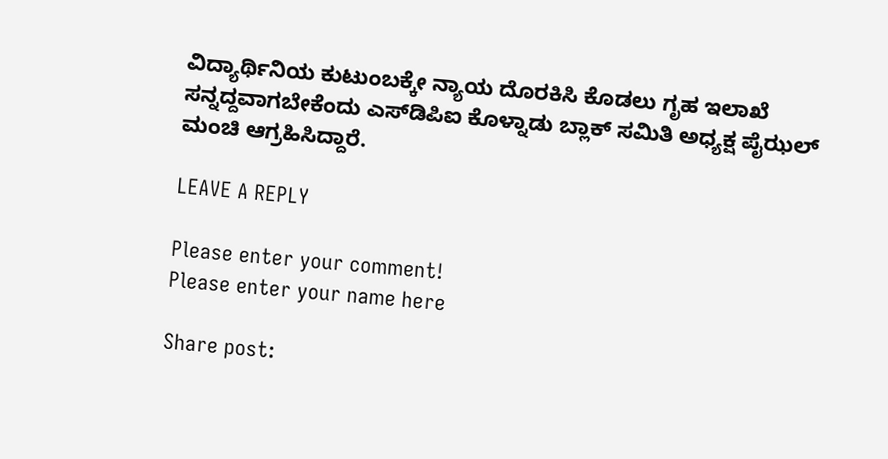ವಿದ್ಯಾರ್ಥಿನಿಯ ಕುಟುಂಬಕ್ಕೇ ನ್ಯಾಯ ದೊರಕಿಸಿ ಕೊಡಲು ಗೃಹ ಇಲಾಖೆ ಸನ್ನದ್ದವಾಗಬೇಕೆಂದು ಎಸ್‌ಡಿಪಿಐ ಕೊಳ್ನಾಡು ಬ್ಲಾಕ್ ಸಮಿತಿ ಅಧ್ಯಕ್ಷ ಪೈಝಲ್ ಮಂಚಿ ಆಗ್ರಹಿಸಿದ್ದಾರೆ.

LEAVE A REPLY

Please enter your comment!
Please enter your name here

Share post: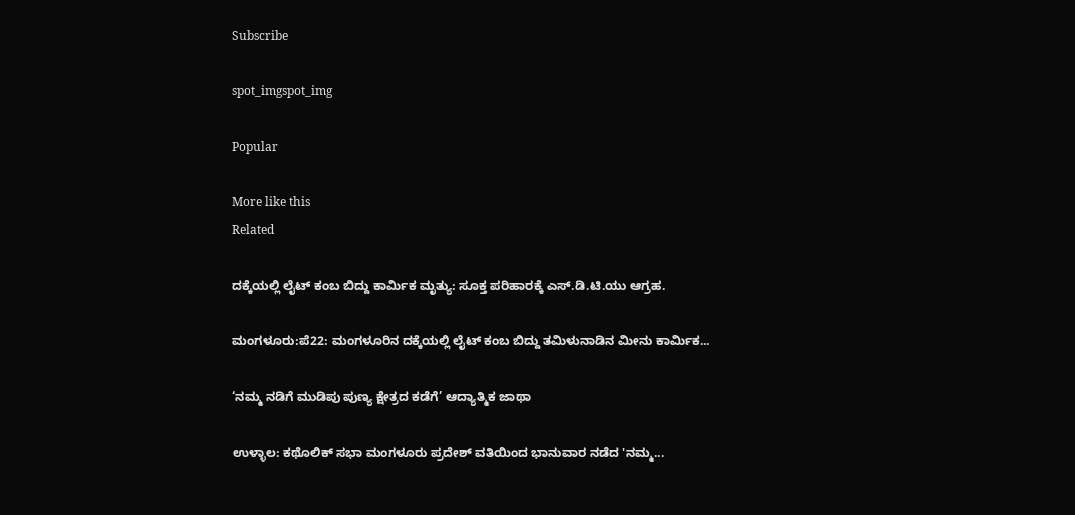Subscribe

spot_imgspot_img

Popular

More like this
Related

ದಕ್ಕೆಯಲ್ಲಿ ಲೈಟ್ ಕಂಬ ಬಿದ್ದು ಕಾರ್ಮಿಕ ಮೃತ್ಯು: ಸೂಕ್ತ ಪರಿಹಾರಕ್ಕೆ ಎಸ್.ಡಿ.ಟಿ.ಯು ಆಗ್ರಹ.

ಮಂಗಳೂರು:ಪೆ22: ಮಂಗಳೂರಿನ ದಕ್ಕೆಯಲ್ಲಿ ಲೈಟ್ ಕಂಬ ಬಿದ್ದು ತಮಿಳುನಾಡಿನ ಮೀನು ಕಾರ್ಮಿಕ...

‘ನಮ್ಮ ನಡಿಗೆ ಮುಡಿಪು ಪುಣ್ಯ ಕ್ಷೇತ್ರದ ಕಡೆಗೆ’ ಆದ್ಯಾತ್ಮಿಕ ಜಾಥಾ

ಉಳ್ಳಾಲ‌: ಕಥೊಲಿಕ್ ಸಭಾ ಮಂಗಳೂರು ಪ್ರದೇಶ್ ವತಿಯಿಂದ ಭಾನುವಾರ ನಡೆದ 'ನಮ್ಮ...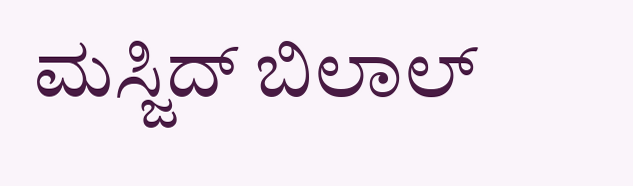ಮಸ್ಜಿದ್ ಬಿಲಾಲ್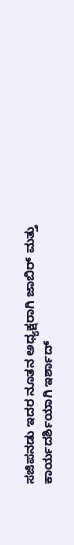ಸಜಿಪನಡು ಇದರ ನೂತನ ಅಧ್ಯಕ್ಷರಾಗಿ ಜಾಬಿರ್ ಮತ್ತು ಕಾರ್ಯದರ್ಶಿಯಾಗಿ ಇರ್ಶಾದ್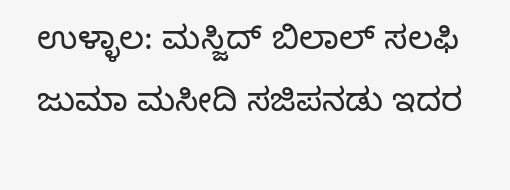ಉಳ್ಳಾಲ: ಮಸ್ಜಿದ್ ಬಿಲಾಲ್ ಸಲಫಿ ಜುಮಾ ಮಸೀದಿ ಸಜಿಪನಡು ಇದರ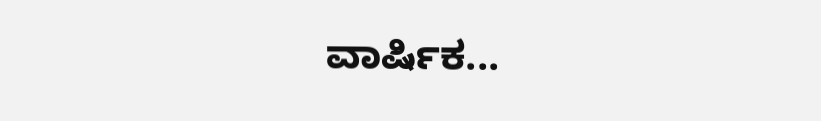ವಾರ್ಷಿಕ...